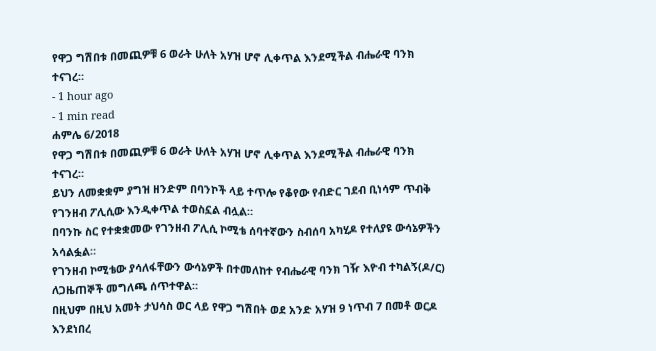የዋጋ ግሽበቱ በመጪዎቹ 6 ወራት ሁለት አሃዝ ሆኖ ሊቀጥል እንደሚችል ብሔራዊ ባንክ ተናገረ።
- 1 hour ago
- 1 min read
ሐምሌ 6/2018
የዋጋ ግሽበቱ በመጪዎቹ 6 ወራት ሁለት አሃዝ ሆኖ ሊቀጥል እንደሚችል ብሔራዊ ባንክ ተናገረ።
ይህን ለመቋቋም ያግዝ ዘንድም በባንኮች ላይ ተጥሎ የቆየው የብድር ገደብ ቢነሳም ጥብቅ የገንዘብ ፖሊሲው እንዲቀጥል ተወስኗል ብሏል።
በባንኩ ስር የተቋቋመው የገንዘብ ፖሊሲ ኮሚቴ ሰባተኛውን ስብሰባ አካሂዶ የተለያዩ ውሳኔዎችን አሳልፏል።
የገንዘብ ኮሚቴው ያሳለፋቸውን ውሳኔዎች በተመለከተ የብሔራዊ ባንክ ገዥ እዮብ ተካልኝ(ዶ/ር) ለጋዜጠኞች መግለጫ ሰጥተዋል።
በዚህም በዚህ አመት ታህሳስ ወር ላይ የዋጋ ግሽበት ወደ አንድ አሃዝ 9 ነጥብ 7 በመቶ ወርዶ እንደነበረ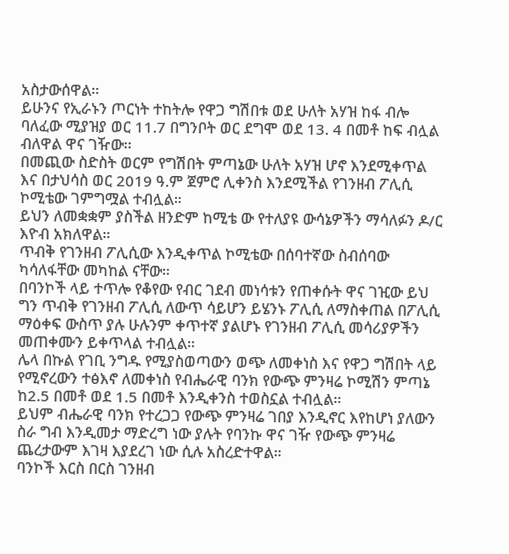አስታውሰዋል።
ይሁንና የኢራኑን ጦርነት ተከትሎ የዋጋ ግሽበቱ ወደ ሁለት አሃዝ ከፋ ብሎ ባለፈው ሚያዝያ ወር 11.7 በግንቦት ወር ደግሞ ወደ 13. 4 በመቶ ከፍ ብሏል ብለዋል ዋና ገዥው፡፡
በመጪው ስድስት ወርም የግሽበት ምጣኔው ሁለት አሃዝ ሆኖ እንደሚቀጥል እና በታህሳስ ወር 2019 ዓ.ም ጀምሮ ሊቀንስ እንደሚችል የገንዘብ ፖሊሲ ኮሚቴው ገምግሟል ተብሏል።
ይህን ለመቋቋም ያስችል ዘንድም ከሚቴ ው የተለያዩ ውሳኔዎችን ማሳለፉን ዶ/ር እዮብ አክለዋል።
ጥብቅ የገንዘብ ፖሊሲው እንዲቀጥል ኮሚቴው በሰባተኛው ስብሰባው ካሳለፋቸው መካከል ናቸው።
በባንኮች ላይ ተጥሎ የቆየው የብር ገደብ መነሳቱን የጠቀሱት ዋና ገዢው ይህ ግን ጥብቅ የገንዘብ ፖሊሲ ለውጥ ሳይሆን ይሄንኑ ፖሊሲ ለማስቀጠል በፖሊሲ ማዕቀፍ ውስጥ ያሉ ሁሉንም ቀጥተኛ ያልሆኑ የገንዘብ ፖሊሲ መሳሪያዎችን መጠቀሙን ይቀጥላል ተብሏል።
ሌላ በኩል የገቢ ንግዱ የሚያስወጣውን ወጭ ለመቀነስ እና የዋጋ ግሽበት ላይ የሚኖረውን ተፅእኖ ለመቀነስ የብሔራዊ ባንክ የውጭ ምንዛሬ ኮሚሽን ምጣኔ ከ2.5 በመቶ ወደ 1.5 በመቶ እንዲቀንስ ተወስኗል ተብሏል።
ይህም ብሔራዊ ባንክ የተረጋጋ የውጭ ምንዛሬ ገበያ እንዲኖር እየከሆነ ያለውን ስራ ግብ እንዲመታ ማድረግ ነው ያሉት የባንኩ ዋና ገዥ የውጭ ምንዛሬ ጨረታውም እገዛ እያደረገ ነው ሲሉ አስረድተዋል።
ባንኮች እርስ በርስ ገንዘብ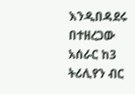እንዲበዳደሩ በተዘረጋው አሰራር ከ3 ትሪሊየን ብር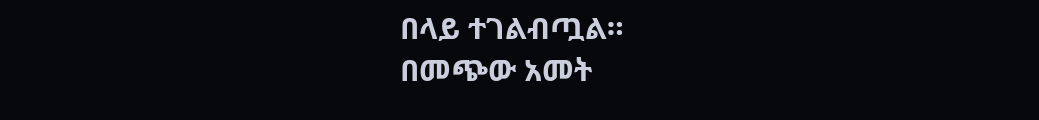በላይ ተገልብጧል።
በመጭው አመት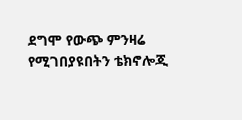ደግሞ የውጭ ምንዛሬ የሚገበያዩበትን ቴክኖሎጂ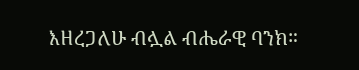እዘረጋለሁ ብሏል ብሔራዊ ባንክ።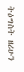ትዕግስት ዘሪሁን